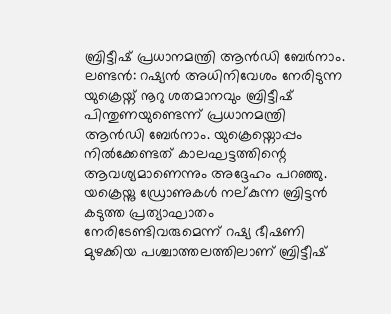ബ്രിട്ടീഷ് പ്രധാനമന്ത്രി ആൻഡി ബേർനാം.
ലണ്ടൻ: റഷ്യൻ അധിനിവേശം നേരിടുന്ന യുക്രെയ്ന് നൂറു ശതമാനവും ബ്രിട്ടീഷ് പിന്തുണയുണ്ടെന്ന് പ്രധാനമന്ത്രി ആൻഡി ബേർനാം. യുക്രെയ്നൊപ്പം നിൽക്കേണ്ടത് കാലഘട്ടത്തിന്റെ ആവശ്യമാണെന്നും അദ്ദേഹം പറഞ്ഞു.
യക്രെയ്നു ഡ്രോണുകൾ നല്കുന്ന ബ്രിട്ടൻ കടുത്ത പ്രത്യാഘാതം നേരിടേണ്ടിവരുമെന്ന് റഷ്യ ഭീഷണി മുഴക്കിയ പശ്ചാത്തലത്തിലാണ് ബ്രിട്ടീഷ്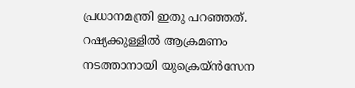പ്രധാനമന്ത്രി ഇതു പറഞ്ഞത്.
റഷ്യക്കുള്ളിൽ ആക്രമണം നടത്താനായി യുക്രെയ്ൻസേന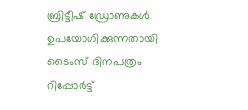ബ്രിട്ടീഷ് ഡ്രോണുകൾ ഉപയോഗിക്കുന്നതായി ടൈംസ് ദിനപത്രം റിപ്പോർട്ട്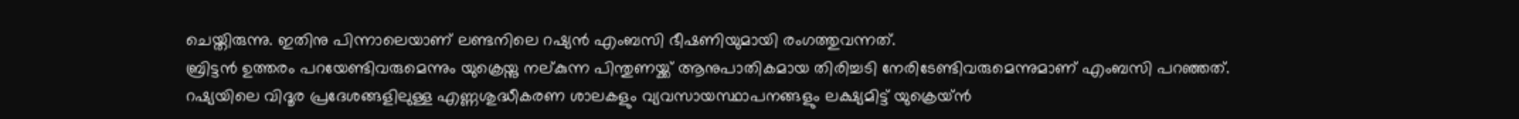ചെയ്തിരുന്നു. ഇതിനു പിന്നാലെയാണ് ലണ്ടനിലെ റഷ്യൻ എംബസി ഭീഷണിയുമായി രംഗത്തുവന്നത്.
ബ്രിട്ടൻ ഉത്തരം പറയേണ്ടിവരുമെന്നും യുക്രെയ്നു നല്കുന്ന പിന്തുണയ്ക്ക് ആനുപാതികമായ തിരിച്ചടി നേരിടേണ്ടിവരുമെന്നുമാണ് എംബസി പറഞ്ഞത്.
റഷ്യയിലെ വിദൂര പ്രദേശങ്ങളിലുള്ള എണ്ണശുദ്ധീകരണ ശാലകളും വ്യവസായസ്ഥാപനങ്ങളും ലക്ഷ്യമിട്ട് യുക്രെയ്ൻ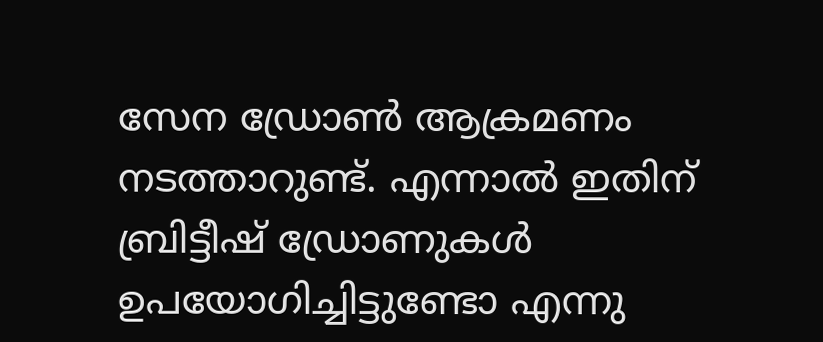സേന ഡ്രോൺ ആക്രമണം നടത്താറുണ്ട്. എന്നാൽ ഇതിന് ബ്രിട്ടീഷ് ഡ്രോണുകൾ ഉപയോഗിച്ചിട്ടുണ്ടോ എന്നു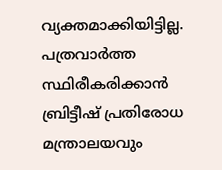വ്യക്തമാക്കിയിട്ടില്ല. പത്രവാർത്ത സ്ഥിരീകരിക്കാൻ ബ്രിട്ടീഷ് പ്രതിരോധ മന്ത്രാലയവും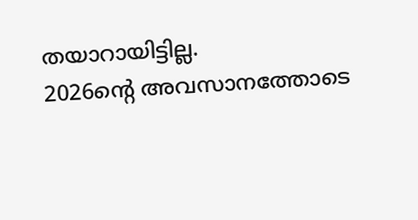തയാറായിട്ടില്ല.
2026ന്റെ അവസാനത്തോടെ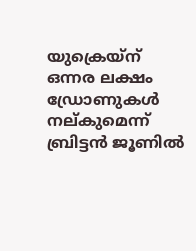യുക്രെയ്ന് ഒന്നര ലക്ഷം ഡ്രോണുകൾ നല്കുമെന്ന് ബ്രിട്ടൻ ജൂണിൽ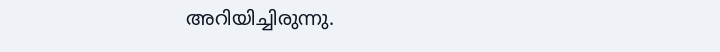അറിയിച്ചിരുന്നു.